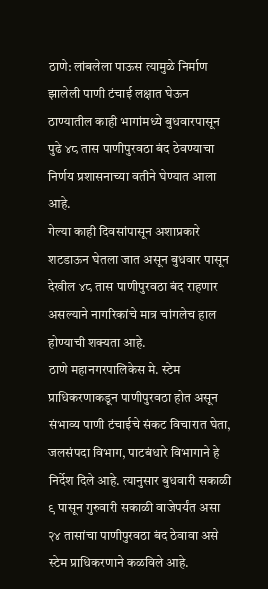ठाणे: लांबलेला पाऊस त्यामुळे निर्माण झालेली पाणी टंचाई लक्षात घेऊन ठाण्यातील काही भागांमध्ये बुधवारपासून पुढे ४८ तास पाणीपुरवठा बंद ठेवण्याचा निर्णय प्रशासनाच्या वतीने घेण्यात आला आहे.
गेल्या काही दिवसांपासून अशाप्रकारे शटडाऊन घेतला जात असून बुधवार पासून देखील ४८ तास पाणीपुरवठा बंद राहणार असल्याने नागरिकांचे मात्र चांगलेच हाल होण्याची शक्यता आहे.
ठाणे महानगरपालिकेस मे. स्टेम प्राधिकरणाकडून पाणीपुरवठा होत असून संभाव्य पाणी टंचाईचे संकट विचारात घेता, जलसंपदा विभाग, पाटबंधारे विभागाने हे निर्देश दिले आहे. त्यानुसार बुधवारी सकाळी ९ पासून गुरुवारी सकाळी वाजेपर्यंत असा २४ तासांचा पाणीपुरवठा बंद ठेवावा असे स्टेम प्राधिकरणाने कळविले आहे.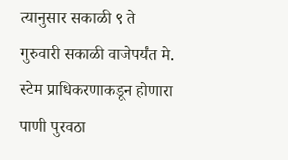त्यानुसार सकाळी ९ ते गुरुवारी सकाळी वाजेपर्यंत मे. स्टेम प्राधिकरणाकडून होणारा पाणी पुरवठा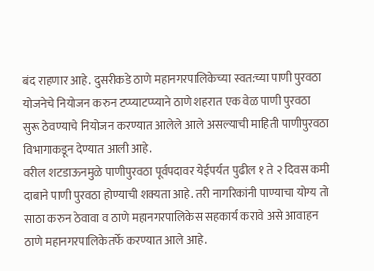बंद राहणार आहे. दुसरीकडे ठाणे महानगरपालिकेच्या स्वत:च्या पाणी पुरवठा योजनेचे नियोजन करुन टप्प्याटप्प्याने ठाणे शहरात एक वेळ पाणी पुरवठा सुरू ठेवण्याचे नियोजन करण्यात आलेले आले असल्याची माहिती पाणीपुरवठा विभागाकडून देण्यात आली आहे.
वरील शटडाऊनमुळे पाणीपुरवठा पूर्वपदावर येईपर्यत पुढील १ ते २ दिवस कमी दाबाने पाणी पुरवठा होण्याची शक्यता आहे. तरी नागरिकांनी पाण्याचा योग्य तो साठा करुन ठेवावा व ठाणे महानगरपालिकेस सहकार्य करावे असे आवाहन ठाणे महानगरपालिकेतर्फे करण्यात आले आहे.